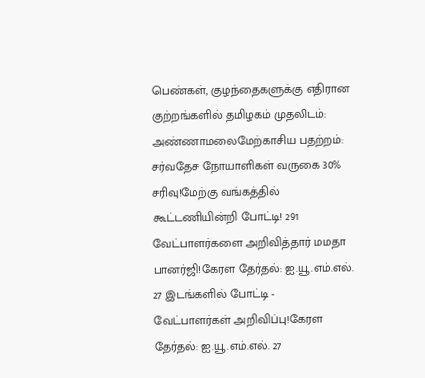பெண்கள், குழந்தைகளுக்கு எதிரான குற்றங்களில் தமிழகம் முதலிடம்: அண்ணாமலைமேற்காசிய பதற்றம்: சர்வதேச நோயாளிகள் வருகை 30% சரிவு!மேற்கு வங்கத்தில் கூட்டணியின்றி போட்டி! 291 வேட்பாளர்களை அறிவித்தார் மமதா பானர்ஜி!கேரள தேர்தல்: ஐ.யூ.எம்.எல். 27 இடங்களில் போட்டி - வேட்பாளர்கள் அறிவிப்பு!கேரள தேர்தல்: ஐ.யூ.எம்.எல். 27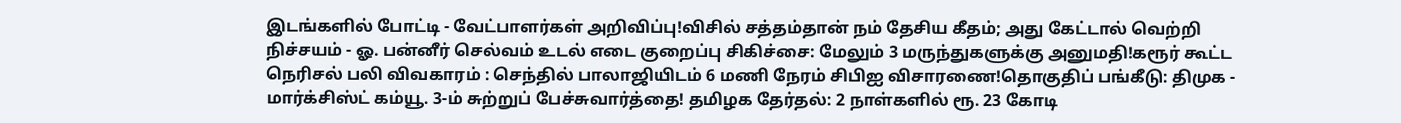இடங்களில் போட்டி - வேட்பாளர்கள் அறிவிப்பு!விசில் சத்தம்தான் நம் தேசிய கீதம்; அது கேட்டால் வெற்றி நிச்சயம் - ஓ. பன்னீர் செல்வம் உடல் எடை குறைப்பு சிகிச்சை: மேலும் 3 மருந்துகளுக்கு அனுமதி!கரூர் கூட்ட நெரிசல் பலி விவகாரம் : செந்தில் பாலாஜியிடம் 6 மணி நேரம் சிபிஐ விசாரணை!தொகுதிப் பங்கீடு: திமுக - மார்க்சிஸ்ட் கம்யூ. 3-ம் சுற்றுப் பேச்சுவார்த்தை! தமிழக தேர்தல்: 2 நாள்களில் ரூ. 23 கோடி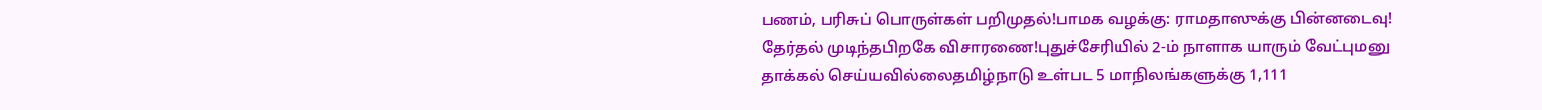பணம், பரிசுப் பொருள்கள் பறிமுதல்!பாமக வழக்கு: ராமதாஸுக்கு பின்னடைவு! தேர்தல் முடிந்தபிறகே விசாரணை!புதுச்சேரியில் 2-ம் நாளாக யாரும் வேட்புமனு தாக்கல் செய்யவில்லைதமிழ்நாடு உள்பட 5 மாநிலங்களுக்கு 1,111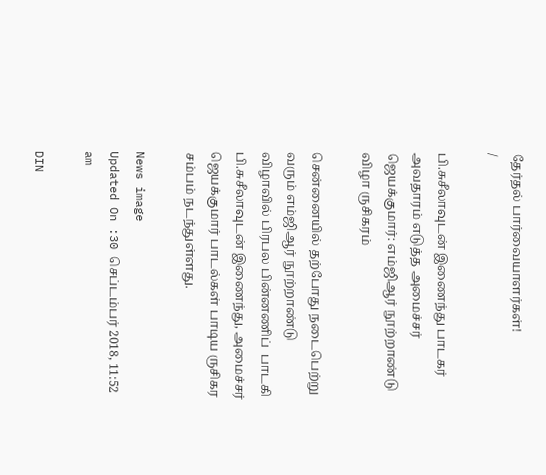தேர்தல் பார்வையாளர்கள்!
/

பி.சுசீலாவுடன் இணைந்து பாடகர் அவதாரம் எடுத்த அமைச்சர் ஜெயக்குமார்: எம்ஜிஆர் நூற்றாண்டு விழா ருசிகரம்

சென்னையில் தற்போது நடைபெற்று வரும் எம்ஜிஆர் நூற்றாண்டு விழாவில் பிரபல பின்னணிப்  பாடகி பி.சுசீலாவுடன் இணைந்து, அமைச்சர் ஜெயக்குமார் பாடல்கள் பாடிய ருசிகர  சம்பம் நடந்துள்ளது.

News image
Updated On :30 செப்டம்பர் 2018, 11:52 am

DIN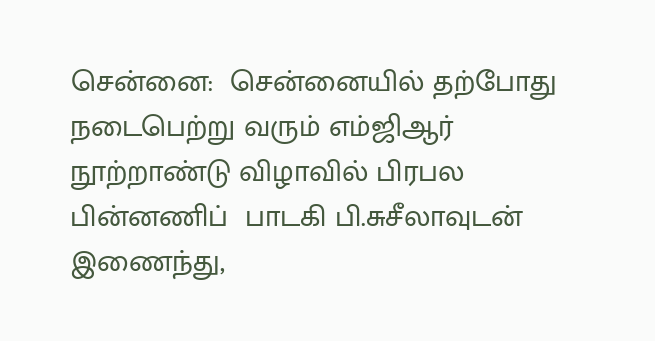சென்னை:  சென்னையில் தற்போது நடைபெற்று வரும் எம்ஜிஆர் நூற்றாண்டு விழாவில் பிரபல பின்னணிப்  பாடகி பி.சுசீலாவுடன் இணைந்து,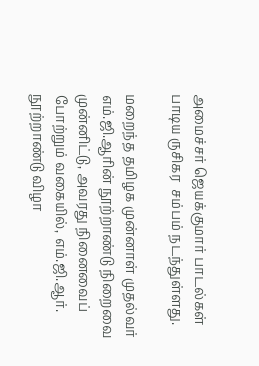அமைச்சர் ஜெயக்குமார் பாடல்கள் பாடிய ருசிகர  சம்பம் நடந்துள்ளது.

மறைந்த தமிழக முன்னாள் முதல்வர் எம்.ஜி.ஆரின் நூற்றாண்டு நிறைவை முன்னிட்டு, அவரது நினைவைப் போற்றும் வகையில், எம்.ஜி.ஆர். நூற்றாண்டு விழா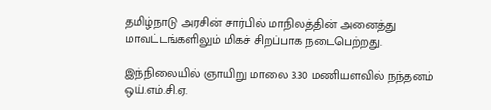தமிழ்நாடு அரசின் சார்பில் மாநிலத்தின் அனைத்து மாவட்டங்களிலும் மிகச் சிறப்பாக நடைபெற்றது.

இந்நிலையில் ஞாயிறு மாலை 3.30 மணியளவில் நந்தனம் ஒய்.எம்.சி.ஏ.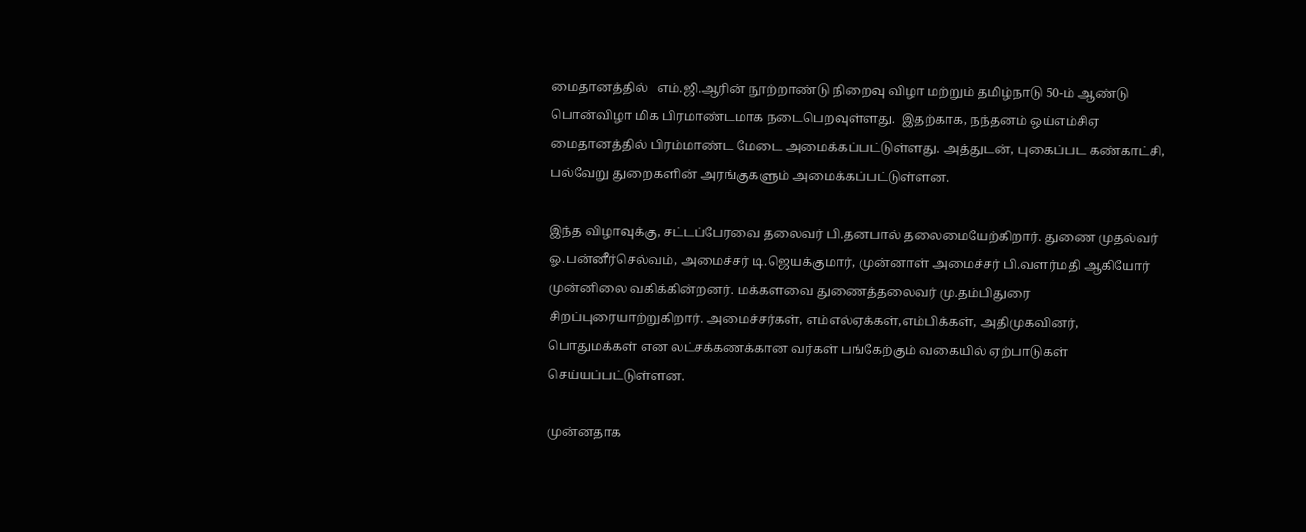மைதானத்தில்   எம்.ஜி.ஆரின் நூற்றாண்டு நிறைவு விழா மற்றும் தமிழ்நாடு 50-ம் ஆண்டு பொன்விழா மிக பிரமாண்டமாக நடைபெறவுள்ளது.  இதற்காக, நந்தனம் ஒய்எம்சிஏ மைதானத்தில் பிரம்மாண்ட மேடை அமைக்கப்பட்டுள்ளது. அத்துடன், புகைப்பட கண்காட்சி, பல்வேறு துறைகளின் அரங்குகளும் அமைக்கப்பட்டுள்ளன.

இந்த விழாவுக்கு, சட்டப்பேரவை தலைவர் பி.தனபால் தலைமையேற்கிறார். துணை முதல்வர் ஓ.பன்னீர்செல்வம், அமைச்சர் டி.ஜெயக்குமார், முன்னாள் அமைச்சர் பி.வளர்மதி ஆகியோர் முன்னிலை வகிக்கின்றனர். மக்களவை துணைத்தலைவர் மு.தம்பிதுரை சிறப்புரையாற்றுகிறார். அமைச்சர்கள், எம்எல்ஏக்கள்,எம்பிக்கள், அதிமுகவினர், பொதுமக்கள் என லட்சக்கணக்கான வர்கள் பங்கேற்கும் வகையில் ஏற்பாடுகள் செய்யப்பட்டுள்ளன.

முன்னதாக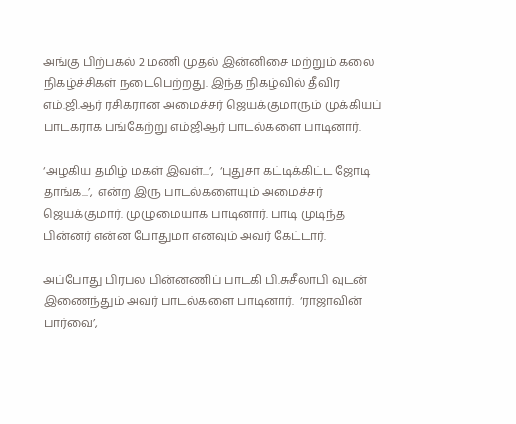அங்கு பிற்பகல் 2 மணி முதல் இன்னிசை மற்றும் கலை நிகழ்ச்சிகள் நடைபெற்றது. இந்த நிகழ்வில் தீவிர எம்.ஜி.ஆர் ரசிகரான அமைச்சர் ஜெயக்குமாரும் முக்கியப்  பாடகராக பங்கேற்று எம்ஜிஆர் பாடல்களை பாடினார்.

‘அழகிய தமிழ் மகள் இவள்...’,  ‘புதுசா கட்டிக்கிட்ட ஜோடி தாங்க...’,  என்ற இரு பாடல்களையும் அமைச்சர் ஜெயக்குமார். முழுமையாக பாடினார். பாடி முடிந்த பின்னர் என்ன போதுமா எனவும் அவர் கேட்டார்.

அப்போது பிரபல பின்னணிப் பாடகி பி.சுசீலாபி வுடன் இணைந்தும் அவர் பாடல்களை பாடினார்.  ‘ராஜாவின் பார்வை’,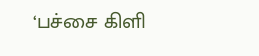‘பச்சை கிளி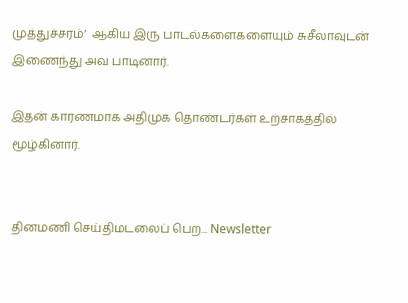முத்துச்சரம்’  ஆகிய இரு பாடல்களைகளையும் சுசீலாவுடன் இணைந்து அவ பாடினார்.

இதன் காரணமாக அதிமுக தொண்டர்கள் உற்சாகத்தில் மூழ்கினார்.


தினமணி செய்திமடலைப் பெற... Newsletter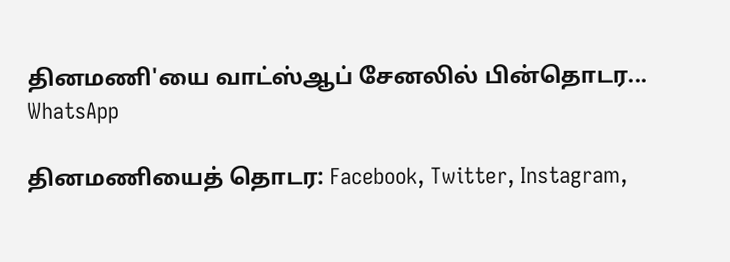தினமணி'யை வாட்ஸ்ஆப் சேனலில் பின்தொடர... WhatsApp

தினமணியைத் தொடர: Facebook, Twitter, Instagram,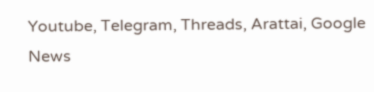Youtube, Telegram, Threads, Arattai, Google News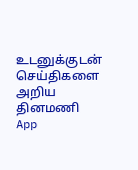உடனுக்குடன் செய்திகளை அறிய தினமணி App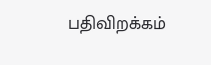பதிவிறக்கம்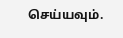செய்யவும்.